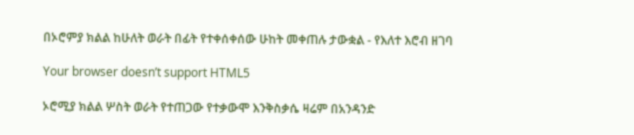በኦሮምያ ክልል ከሁለት ወራት በፊት የተቀሰቀሰው ሁከት መቀጠሉ ታውቋል - የእለተ እሮብ ዘገባ

Your browser doesn’t support HTML5

ኦሮሚያ ክልል ሦስት ወራት የተጠጋው የተቃውሞ እንቅስቃሴ ዛሬም በአንዳንድ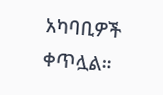አካባቢዎች ቀጥሏል።